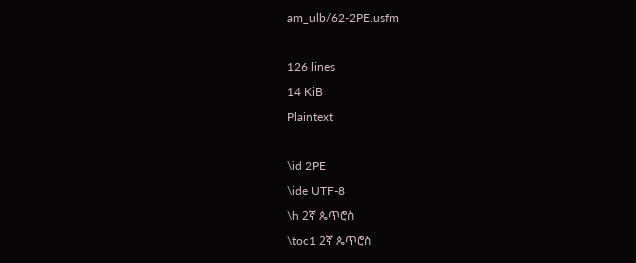am_ulb/62-2PE.usfm

126 lines
14 KiB
Plaintext

\id 2PE
\ide UTF-8
\h 2ኛ ጴጥሮስ
\toc1 2ኛ ጴጥሮስ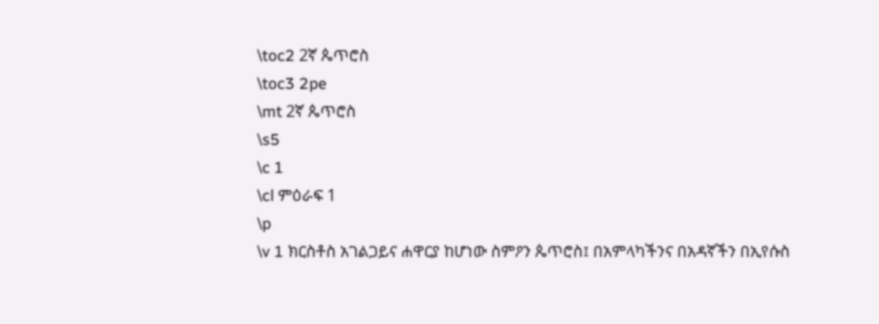\toc2 2ኛ ጴጥሮስ
\toc3 2pe
\mt 2ኛ ጴጥሮስ
\s5
\c 1
\cl ምዕራፍ 1
\p
\v 1 ክርስቶስ አገልጋይና ሐዋርያ ከሆነው ስምዖን ጴጥሮስ፤ በአምላካችንና በአዳኛችን በኢየሱስ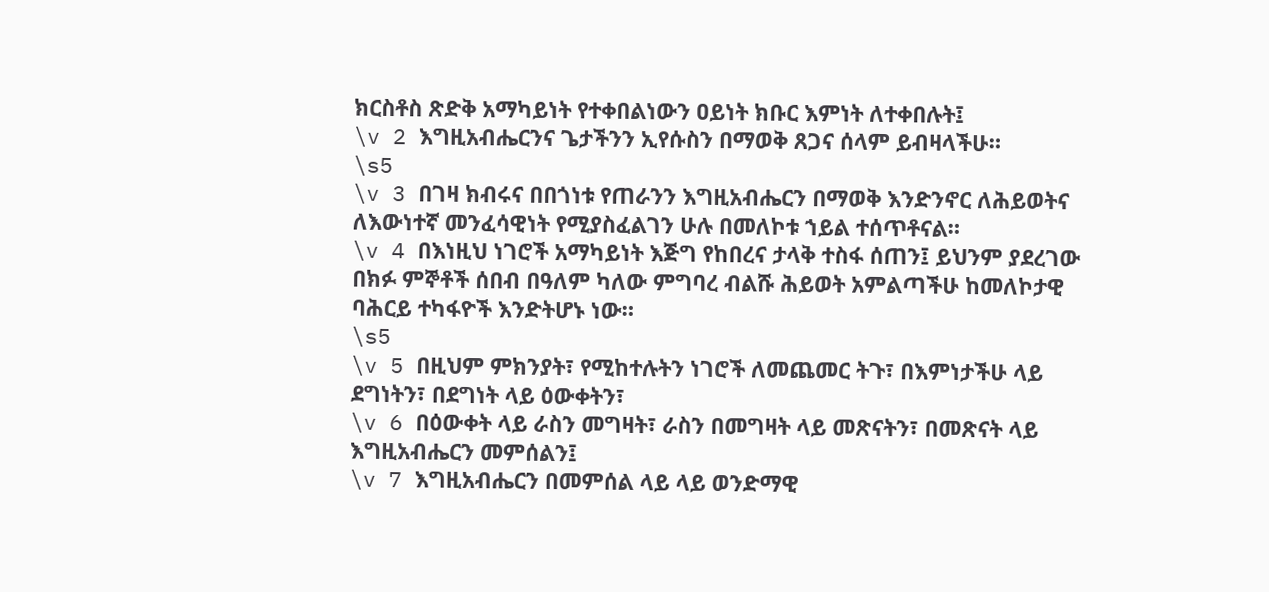ክርስቶስ ጽድቅ አማካይነት የተቀበልነውን ዐይነት ክቡር እምነት ለተቀበሉት፤
\v 2 እግዚአብሔርንና ጌታችንን ኢየሱስን በማወቅ ጸጋና ሰላም ይብዛላችሁ።
\s5
\v 3 በገዛ ክብሩና በበጎነቱ የጠራንን እግዚአብሔርን በማወቅ እንድንኖር ለሕይወትና ለእውነተኛ መንፈሳዊነት የሚያስፈልገን ሁሉ በመለኮቱ ኀይል ተሰጥቶናል።
\v 4 በእነዚህ ነገሮች አማካይነት እጅግ የከበረና ታላቅ ተስፋ ሰጠን፤ ይህንም ያደረገው በክፉ ምኞቶች ሰበብ በዓለም ካለው ምግባረ ብልሹ ሕይወት አምልጣችሁ ከመለኮታዊ ባሕርይ ተካፋዮች እንድትሆኑ ነው።
\s5
\v 5 በዚህም ምክንያት፣ የሚከተሉትን ነገሮች ለመጨመር ትጉ፣ በእምነታችሁ ላይ ደግነትን፣ በደግነት ላይ ዕውቀትን፣
\v 6 በዕውቀት ላይ ራስን መግዛት፣ ራስን በመግዛት ላይ መጽናትን፣ በመጽናት ላይ እግዚአብሔርን መምሰልን፤
\v 7 እግዚአብሔርን በመምሰል ላይ ላይ ወንድማዊ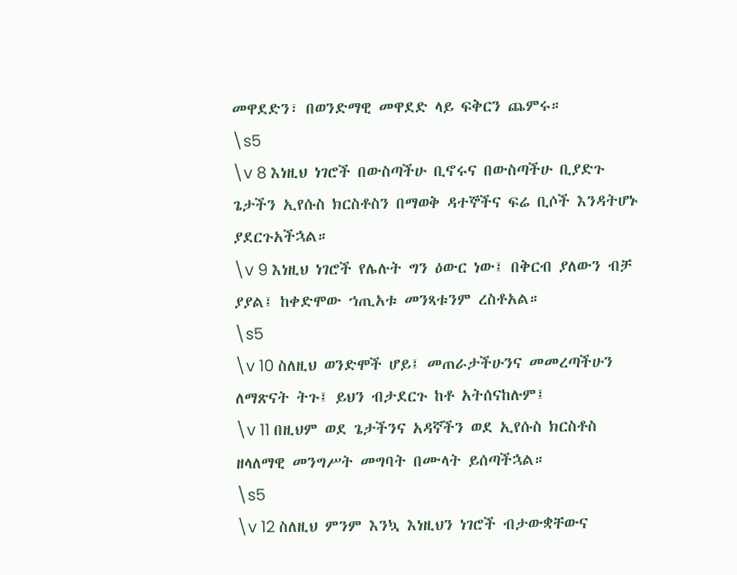መዋደድን፣ በወንድማዊ መዋደድ ላይ ፍቅርን ጨምሩ።
\s5
\v 8 እነዚህ ነገሮች በውስጣችሁ ቢኖሩና በውስጣችሁ ቢያድጉ ጌታችን ኢየሱስ ክርስቶስን በማወቅ ዳተኞችና ፍሬ ቢሶች እንዳትሆኑ ያደርጉአችኋል።
\v 9 እነዚህ ነገሮች የሌሉት ግን ዕውር ነው፤ በቅርብ ያለውን ብቻ ያያል፤ ከቀድሞው ኀጢአቱ መንጻቱንም ረስቶአል።
\s5
\v 10 ስለዚህ ወንድሞች ሆይ፤ መጠራታችሁንና መመረጣችሁን ለማጽናት ትጉ፤ ይህን ብታደርጉ ከቶ አትሰናከሉም፤
\v 11 በዚህም ወደ ጌታችንና አዳኛችን ወደ ኢየሱስ ክርስቶስ ዘላለማዊ መንግሥት መግባት በሙላት ይሰጣችኋል።
\s5
\v 12 ስለዚህ ምንም እንኳ እነዚህን ነገሮች ብታውቋቸውና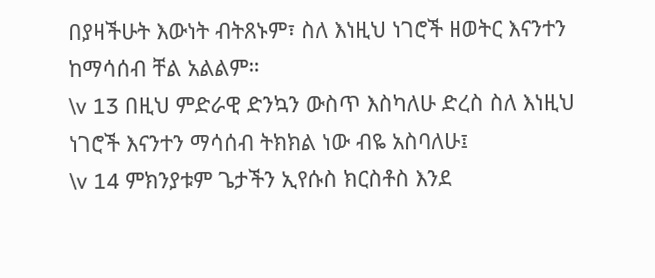በያዛችሁት እውነት ብትጸኑም፣ ስለ እነዚህ ነገሮች ዘወትር እናንተን ከማሳሰብ ቸል አልልም።
\v 13 በዚህ ምድራዊ ድንኳን ውስጥ እስካለሁ ድረስ ስለ እነዚህ ነገሮች እናንተን ማሳሰብ ትክክል ነው ብዬ አስባለሁ፤
\v 14 ምክንያቱም ጌታችን ኢየሱስ ክርስቶስ እንደ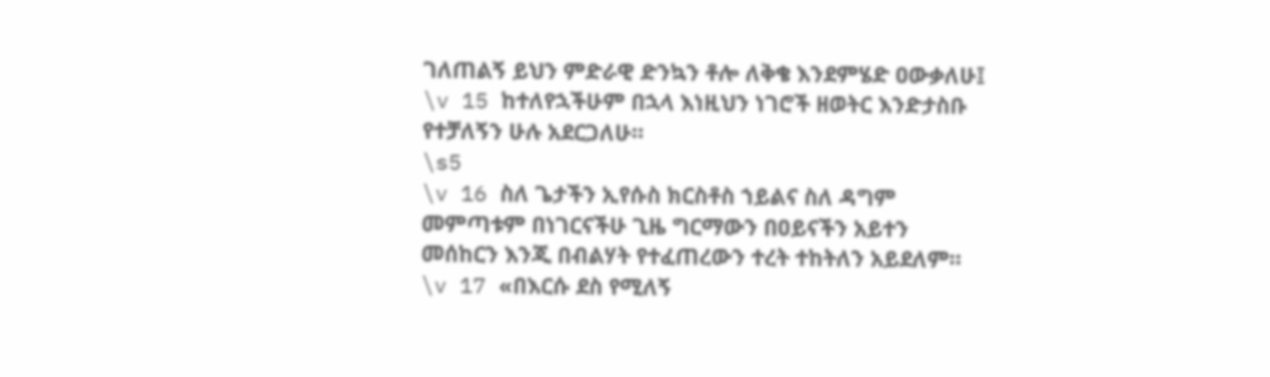ገለጠልኝ ይህን ምድራዊ ድንኳን ቶሎ ለቅቄ እንደምሄድ ዐውቃለሁ፤
\v 15 ከተለየኋችሁም በኋላ እነዚህን ነገሮች ዘወትር እንድታስቡ የተቻለኝን ሁሉ አደርጋለሁ።
\s5
\v 16 ስለ ጌታችን ኢየሱስ ክርስቶስ ኀይልና ስለ ዳግም መምጣቱም በነገርናችሁ ጊዜ ግርማውን በዐይናችን አይተን መሰከርን እንጂ በብልሃት የተፈጠረውን ተረት ተከትለን አይደለም።
\v 17 «በእርሱ ደስ የሚለኝ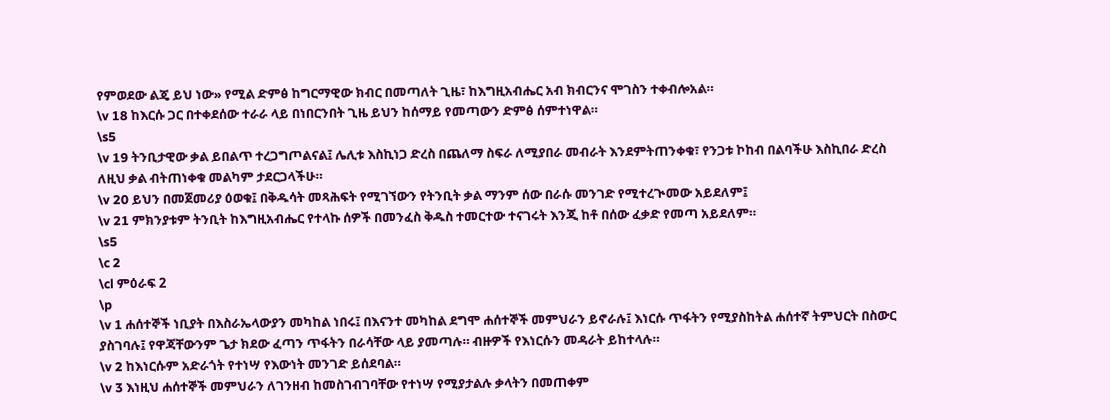የምወደው ልጄ ይህ ነው» የሚል ድምፅ ከግርማዊው ክብር በመጣለት ጊዜ፣ ከእግዚአብሔር አብ ክብርንና ሞገስን ተቀብሎአል።
\v 18 ከእርሱ ጋር በተቀደሰው ተራራ ላይ በነበርንበት ጊዜ ይህን ከሰማይ የመጣውን ድምፅ ሰምተነዋል።
\s5
\v 19 ትንቢታዊው ቃል ይበልጥ ተረጋግጦልናል፤ ሌሊቱ እስኪነጋ ድረስ በጨለማ ስፍራ ለሚያበራ መብራት እንደምትጠንቀቁ፣ የንጋቱ ኮከብ በልባችሁ እስኪበራ ድረስ ለዚህ ቃል ብትጠነቀቁ መልካም ታደርጋላችሁ።
\v 20 ይህን በመጀመሪያ ዕወቁ፤ በቅዱሳት መጻሕፍት የሚገኘውን የትንቢት ቃል ማንም ሰው በራሱ መንገድ የሚተረጒመው አይደለም፤
\v 21 ምክንያቱም ትንቢት ከእግዚአብሔር የተላኩ ሰዎች በመንፈስ ቅዱስ ተመርተው ተናገሩት እንጂ ከቶ በሰው ፈቃድ የመጣ አይደለም።
\s5
\c 2
\cl ምዕራፍ 2
\p
\v 1 ሐሰተኞች ነቢያት በእስራኤላውያን መካከል ነበሩ፤ በእናንተ መካከል ደግሞ ሐሰተኞች መምህራን ይኖራሉ፤ እነርሱ ጥፋትን የሚያስከትል ሐሰተኛ ትምህርት በስውር ያስገባሉ፤ የዋጃቸውንም ጌታ ክደው ፈጣን ጥፋትን በራሳቸው ላይ ያመጣሉ። ብዙዎች የእነርሱን መዳራት ይከተላሉ።
\v 2 ከእነርሱም አድራጎት የተነሣ የእውነት መንገድ ይሰደባል።
\v 3 እነዚህ ሐሰተኞች መምህራን ለገንዘብ ከመስገብገባቸው የተነሣ የሚያታልሉ ቃላትን በመጠቀም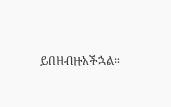ይበዘብዙአችኋል።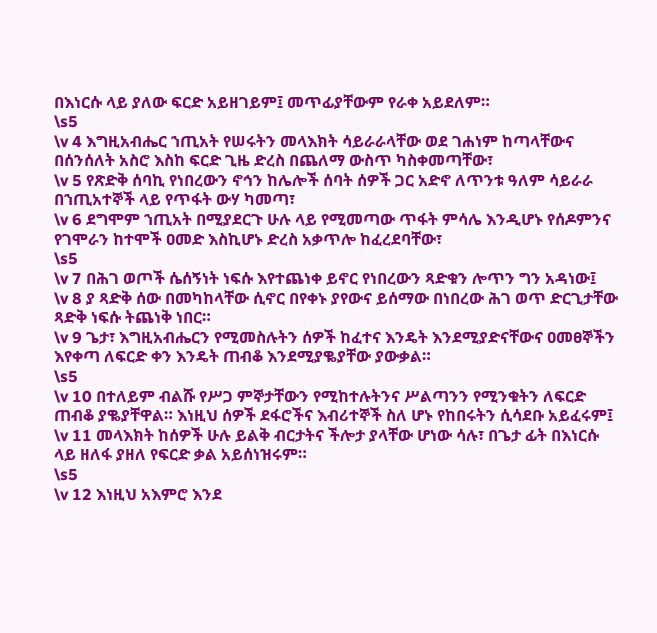በእነርሱ ላይ ያለው ፍርድ አይዘገይም፤ መጥፊያቸውም የራቀ አይደለም።
\s5
\v 4 እግዚአብሔር ኀጢአት የሠሩትን መላእክት ሳይራራላቸው ወደ ገሐነም ከጣላቸውና በሰንሰለት አስሮ እስከ ፍርድ ጊዜ ድረስ በጨለማ ውስጥ ካስቀመጣቸው፣
\v 5 የጽድቅ ሰባኪ የነበረውን ኖኅን ከሌሎች ሰባት ሰዎች ጋር አድኖ ለጥንቱ ዓለም ሳይራራ በኀጢአተኞች ላይ የጥፋት ውሃ ካመጣ፣
\v 6 ደግሞም ኀጢአት በሚያደርጉ ሁሉ ላይ የሚመጣው ጥፋት ምሳሌ እንዲሆኑ የሰዶምንና የገሞራን ከተሞች ዐመድ እስኪሆኑ ድረስ አቃጥሎ ከፈረደባቸው፣
\s5
\v 7 በሕገ ወጦች ሴሰኝነት ነፍሱ እየተጨነቀ ይኖር የነበረውን ጻድቁን ሎጥን ግን አዳነው፤
\v 8 ያ ጻድቅ ሰው በመካከላቸው ሲኖር በየቀኑ ያየውና ይሰማው በነበረው ሕገ ወጥ ድርጊታቸው ጻድቅ ነፍሱ ትጨነቅ ነበር።
\v 9 ጌታ፣ እግዚአብሔርን የሚመስሉትን ሰዎች ከፈተና እንዴት እንደሚያድናቸውና ዐመፀኞችን እየቀጣ ለፍርድ ቀን እንዴት ጠብቆ እንደሚያቈያቸው ያውቃል።
\s5
\v 10 በተለይም ብልሹ የሥጋ ምኞታቸውን የሚከተሉትንና ሥልጣንን የሚንቁትን ለፍርድ ጠብቆ ያቈያቸዋል። እነዚህ ሰዎች ደፋሮችና እብሪተኞች ስለ ሆኑ የከበሩትን ሲሳደቡ አይፈሩም፤
\v 11 መላእክት ከሰዎች ሁሉ ይልቅ ብርታትና ችሎታ ያላቸው ሆነው ሳሉ፣ በጌታ ፊት በእነርሱ ላይ ዘለፋ ያዘለ የፍርድ ቃል አይሰነዝሩም።
\s5
\v 12 እነዚህ አእምሮ እንደ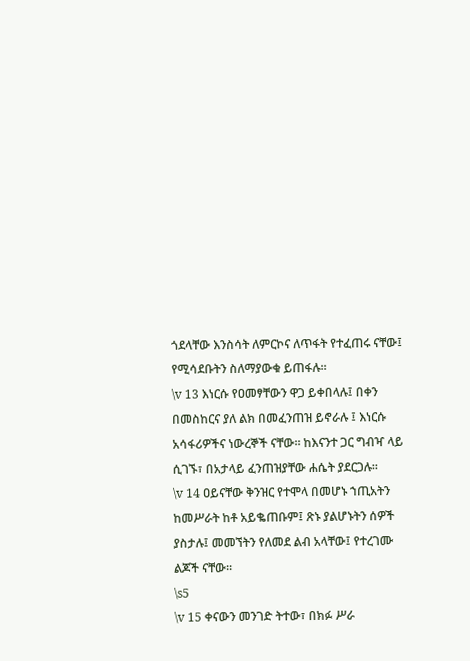ጎደላቸው እንስሳት ለምርኮና ለጥፋት የተፈጠሩ ናቸው፤ የሚሳደቡትን ስለማያውቁ ይጠፋሉ።
\v 13 እነርሱ የዐመፃቸውን ዋጋ ይቀበላሉ፤ በቀን በመስከርና ያለ ልክ በመፈንጠዝ ይኖራሉ ፤ እነርሱ አሳፋሪዎችና ነውረኞች ናቸው። ከእናንተ ጋር ግብዣ ላይ ሲገኙ፣ በአታላይ ፈንጠዝያቸው ሐሴት ያደርጋሉ።
\v 14 ዐይናቸው ቅንዝር የተሞላ በመሆኑ ኀጢአትን ከመሥራት ከቶ አይቈጠቡም፤ ጽኑ ያልሆኑትን ሰዎች ያስታሉ፤ መመኘትን የለመደ ልብ አላቸው፤ የተረገሙ ልጆች ናቸው።
\s5
\v 15 ቀናውን መንገድ ትተው፣ በክፉ ሥራ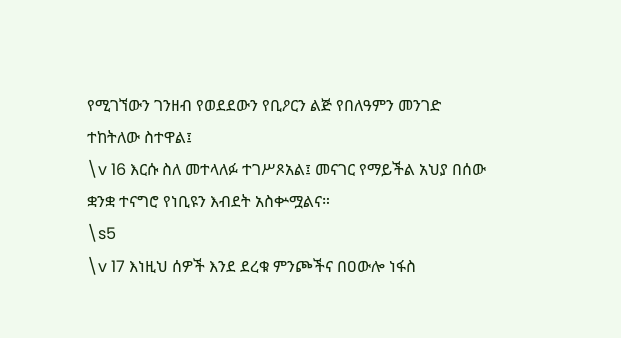የሚገኘውን ገንዘብ የወደደውን የቢዖርን ልጅ የበለዓምን መንገድ ተከትለው ስተዋል፤
\v 16 እርሱ ስለ መተላለፉ ተገሥጾአል፤ መናገር የማይችል አህያ በሰው ቋንቋ ተናግሮ የነቢዩን እብደት አስቍሟልና።
\s5
\v 17 እነዚህ ሰዎች እንደ ደረቁ ምንጮችና በዐውሎ ነፋስ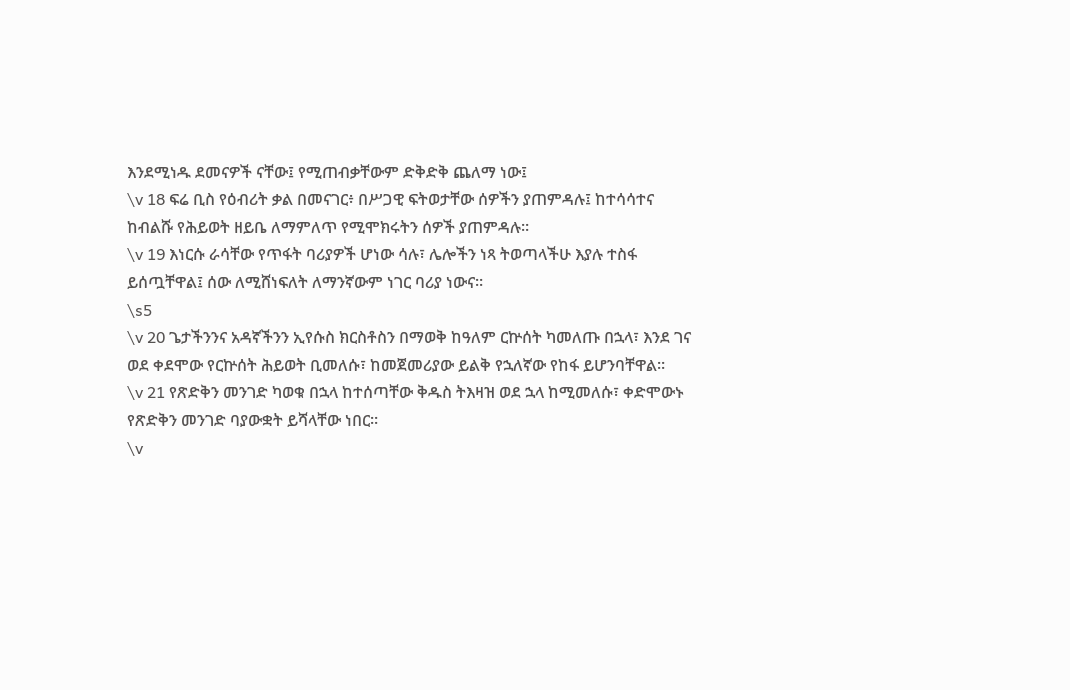እንደሚነዱ ደመናዎች ናቸው፤ የሚጠብቃቸውም ድቅድቅ ጨለማ ነው፤
\v 18 ፍሬ ቢስ የዕብሪት ቃል በመናገር፥ በሥጋዊ ፍትወታቸው ሰዎችን ያጠምዳሉ፤ ከተሳሳተና ከብልሹ የሕይወት ዘይቤ ለማምለጥ የሚሞክሩትን ሰዎች ያጠምዳሉ።
\v 19 እነርሱ ራሳቸው የጥፋት ባሪያዎች ሆነው ሳሉ፣ ሌሎችን ነጻ ትወጣላችሁ እያሉ ተስፋ ይሰጧቸዋል፤ ሰው ለሚሸነፍለት ለማንኛውም ነገር ባሪያ ነውና።
\s5
\v 20 ጌታችንንና አዳኛችንን ኢየሱስ ክርስቶስን በማወቅ ከዓለም ርኵሰት ካመለጡ በኋላ፣ እንደ ገና ወደ ቀደሞው የርኵሰት ሕይወት ቢመለሱ፣ ከመጀመሪያው ይልቅ የኋለኛው የከፋ ይሆንባቸዋል።
\v 21 የጽድቅን መንገድ ካወቁ በኋላ ከተሰጣቸው ቅዱስ ትእዛዝ ወደ ኋላ ከሚመለሱ፣ ቀድሞውኑ የጽድቅን መንገድ ባያውቋት ይሻላቸው ነበር።
\v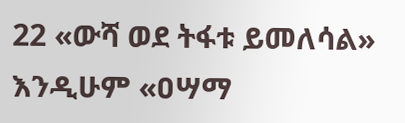22 «ውሻ ወደ ትፋቱ ይመለሳል» እንዲሁም «ዐሣማ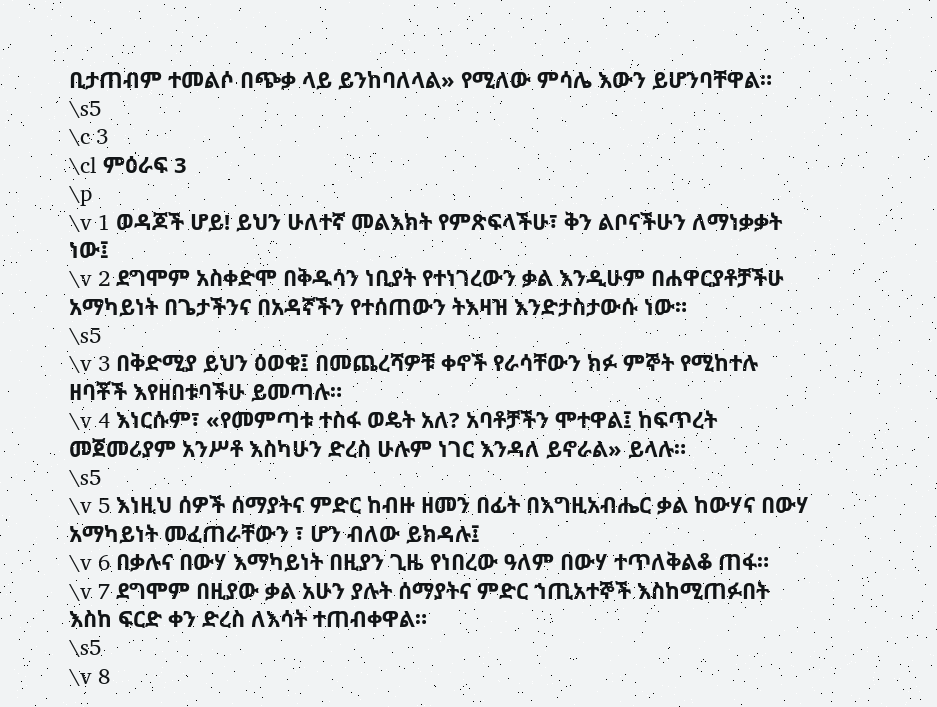ቢታጠብም ተመልሶ በጭቃ ላይ ይንከባለላል» የሚለው ምሳሌ እውን ይሆንባቸዋል።
\s5
\c 3
\cl ምዕራፍ 3
\p
\v 1 ወዳጆች ሆይ! ይህን ሁለተኛ መልእክት የምጽፍላችሁ፣ ቅን ልቦናችሁን ለማነቃቃት ነው፤
\v 2 ደግሞም አስቀድሞ በቅዱሳን ነቢያት የተነገረውን ቃል እንዲሁም በሐዋርያቶቻችሁ አማካይነት በጌታችንና በአዳኛችን የተሰጠውን ትእዛዝ እንድታስታውሱ ነው።
\s5
\v 3 በቅድሚያ ይህን ዕወቁ፤ በመጨረሻዎቹ ቀኖች የራሳቸውን ክፉ ምኞት የሚከተሉ ዘባቾች እየዘበቱባችሁ ይመጣሉ።
\v 4 እነርሱም፣ «የመምጣቱ ተስፋ ወዴት አለ? አባቶቻችን ሞተዋል፤ ከፍጥረት መጀመሪያም አንሥቶ እስካሁን ድረስ ሁሉም ነገር እንዳለ ይኖራል» ይላሉ።
\s5
\v 5 እነዚህ ሰዎች ሰማያትና ምድር ከብዙ ዘመን በፊት በእግዚአብሔር ቃል ከውሃና በውሃ አማካይነት መፈጠራቸውን ፣ ሆን ብለው ይክዳሉ፤
\v 6 በቃሉና በውሃ እማካይነት በዚያን ጊዜ የነበረው ዓለም በውሃ ተጥለቅልቆ ጠፋ።
\v 7 ደግሞም በዚያው ቃል አሁን ያሉት ሰማያትና ምድር ኀጢአተኞች እስከሚጠፉበት እስከ ፍርድ ቀን ድረስ ለእሳት ተጠብቀዋል።
\s5
\v 8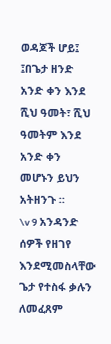ወዳጆች ሆይ፤ ፤በጌታ ዘንድ አንድ ቀን እንደ ሺህ ዓመት፣ ሺህ ዓመትም እንደ አንድ ቀን መሆኑን ይህን አትዘንጉ ።
\v 9 አንዳንድ ሰዎች የዘገየ እንደሚመስላቸው ጌታ የተስፋ ቃሉን ለመፈጸም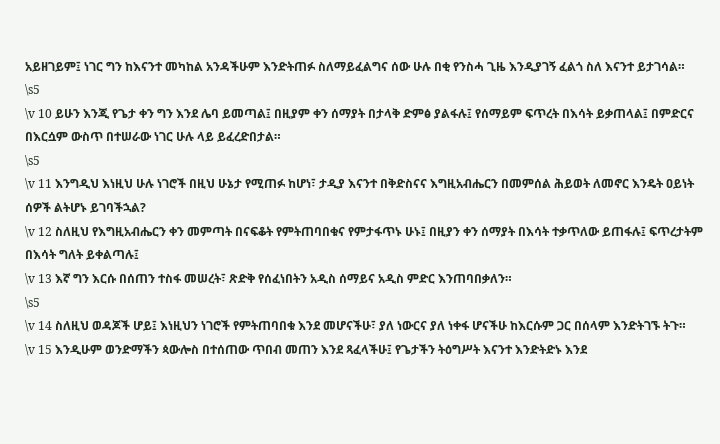አይዘገይም፤ ነገር ግን ከእናንተ መካከል አንዳችሁም እንድትጠፉ ስለማይፈልግና ሰው ሁሉ በቂ የንስሓ ጊዜ እንዲያገኝ ፈልጎ ስለ እናንተ ይታገሳል።
\s5
\v 10 ይሁን እንጂ የጌታ ቀን ግን እንደ ሌባ ይመጣል፤ በዚያም ቀን ሰማያት በታላቅ ድምፅ ያልፋሉ፤ የሰማይም ፍጥረት በእሳት ይቃጠላል፤ በምድርና በእርሷም ውስጥ በተሠራው ነገር ሁሉ ላይ ይፈረድበታል።
\s5
\v 11 እንግዲህ እነዚህ ሁሉ ነገሮች በዚህ ሁኔታ የሚጠፉ ከሆነ፣ ታዲያ እናንተ በቅድስናና እግዚአብሔርን በመምሰል ሕይወት ለመኖር እንዴት ዐይነት ሰዎች ልትሆኑ ይገባችኋል?
\v 12 ስለዚህ የእግዚአብሔርን ቀን መምጣት በናፍቆት የምትጠባበቁና የምታፋጥኑ ሁኑ፤ በዚያን ቀን ሰማያት በእሳት ተቃጥለው ይጠፋሉ፤ ፍጥረታትም በእሳት ግለት ይቀልጣሉ፤
\v 13 እኛ ግን እርሱ በሰጠን ተስፋ መሠረት፣ ጽድቅ የሰፈነበትን አዲስ ሰማይና አዲስ ምድር እንጠባበቃለን።
\s5
\v 14 ስለዚህ ወዳጆች ሆይ፤ እነዚህን ነገሮች የምትጠባበቁ እንደ መሆናችሁ፣ ያለ ነውርና ያለ ነቀፋ ሆናችሁ ከእርሱም ጋር በሰላም እንድትገኙ ትጉ።
\v 15 እንዲሁም ወንድማችን ጳውሎስ በተሰጠው ጥበብ መጠን እንደ ጻፈላችሁ፤ የጌታችን ትዕግሥት እናንተ እንድትድኑ እንደ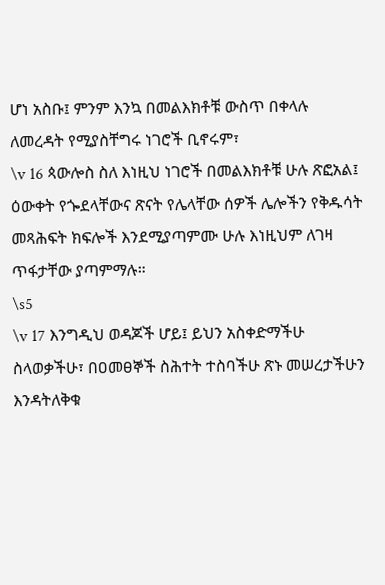ሆነ አስቡ፤ ምንም እንኳ በመልእክቶቹ ውስጥ በቀላሉ ለመረዳት የሚያስቸግሩ ነገሮች ቢኖሩም፣
\v 16 ጳውሎስ ስለ እነዚህ ነገሮች በመልእክቶቹ ሁሉ ጽፎአል፤ ዕውቀት የጐደላቸውና ጽናት የሌላቸው ሰዎች ሌሎችን የቅዱሳት መጻሕፍት ክፍሎች እንደሚያጣምሙ ሁሉ እነዚህም ለገዛ ጥፋታቸው ያጣምማሉ።
\s5
\v 17 እንግዲህ ወዳጆች ሆይ፤ ይህን አስቀድማችሁ ስላወቃችሁ፣ በዐመፀኞች ስሕተት ተስባችሁ ጽኑ መሠረታችሁን እንዳትለቅቁ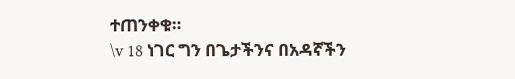ተጠንቀቁ።
\v 18 ነገር ግን በጌታችንና በአዳኛችን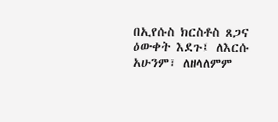በኢየሱስ ክርስቶስ ጸጋና ዕውቀት እደጉ፤ ለእርሱ አሁንም፣ ለዘላለምም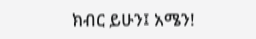ክብር ይሁን፤ አሜን!